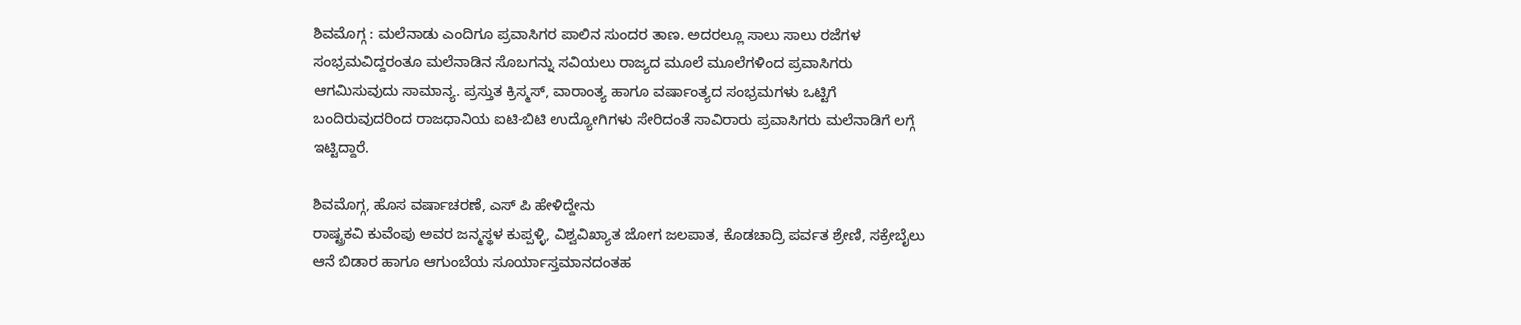ಶಿವಮೊಗ್ಗ : ಮಲೆನಾಡು ಎಂದಿಗೂ ಪ್ರವಾಸಿಗರ ಪಾಲಿನ ಸುಂದರ ತಾಣ. ಅದರಲ್ಲೂ ಸಾಲು ಸಾಲು ರಜೆಗಳ ಸಂಭ್ರಮವಿದ್ದರಂತೂ ಮಲೆನಾಡಿನ ಸೊಬಗನ್ನು ಸವಿಯಲು ರಾಜ್ಯದ ಮೂಲೆ ಮೂಲೆಗಳಿಂದ ಪ್ರವಾಸಿಗರು ಆಗಮಿಸುವುದು ಸಾಮಾನ್ಯ. ಪ್ರಸ್ತುತ ಕ್ರಿಸ್ಮಸ್, ವಾರಾಂತ್ಯ ಹಾಗೂ ವರ್ಷಾಂತ್ಯದ ಸಂಭ್ರಮಗಳು ಒಟ್ಟಿಗೆ ಬಂದಿರುವುದರಿಂದ ರಾಜಧಾನಿಯ ಐಟಿ-ಬಿಟಿ ಉದ್ಯೋಗಿಗಳು ಸೇರಿದಂತೆ ಸಾವಿರಾರು ಪ್ರವಾಸಿಗರು ಮಲೆನಾಡಿಗೆ ಲಗ್ಗೆ ಇಟ್ಟಿದ್ದಾರೆ.

ಶಿವಮೊಗ್ಗ, ಹೊಸ ವರ್ಷಾಚರಣೆ, ಎಸ್ ಪಿ ಹೇಳಿದ್ದೇನು
ರಾಷ್ಟ್ರಕವಿ ಕುವೆಂಪು ಅವರ ಜನ್ಮಸ್ಥಳ ಕುಪ್ಪಳ್ಳಿ, ವಿಶ್ವವಿಖ್ಯಾತ ಜೋಗ ಜಲಪಾತ, ಕೊಡಚಾದ್ರಿ ಪರ್ವತ ಶ್ರೇಣಿ, ಸಕ್ರೇಬೈಲು ಆನೆ ಬಿಡಾರ ಹಾಗೂ ಆಗುಂಬೆಯ ಸೂರ್ಯಾಸ್ತಮಾನದಂತಹ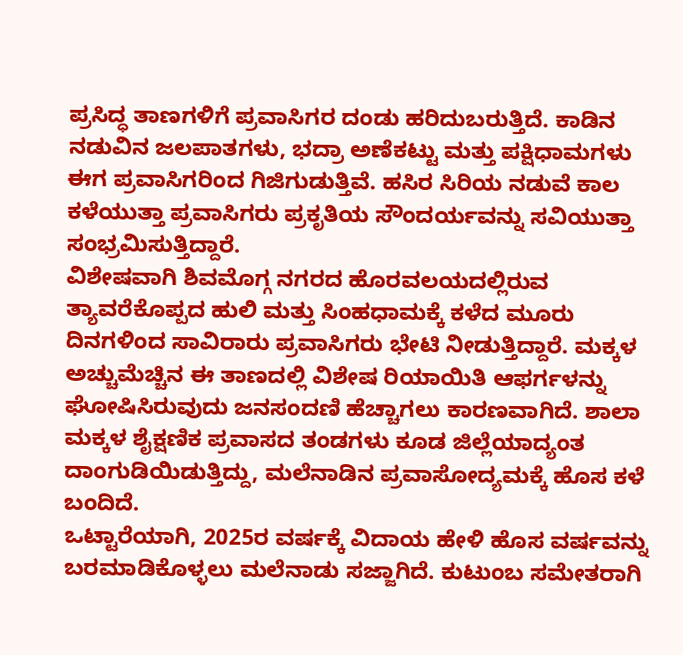ಪ್ರಸಿದ್ಧ ತಾಣಗಳಿಗೆ ಪ್ರವಾಸಿಗರ ದಂಡು ಹರಿದುಬರುತ್ತಿದೆ. ಕಾಡಿನ ನಡುವಿನ ಜಲಪಾತಗಳು, ಭದ್ರಾ ಅಣೆಕಟ್ಟು ಮತ್ತು ಪಕ್ಷಿಧಾಮಗಳು ಈಗ ಪ್ರವಾಸಿಗರಿಂದ ಗಿಜಿಗುಡುತ್ತಿವೆ. ಹಸಿರ ಸಿರಿಯ ನಡುವೆ ಕಾಲ ಕಳೆಯುತ್ತಾ ಪ್ರವಾಸಿಗರು ಪ್ರಕೃತಿಯ ಸೌಂದರ್ಯವನ್ನು ಸವಿಯುತ್ತಾ ಸಂಭ್ರಮಿಸುತ್ತಿದ್ದಾರೆ.
ವಿಶೇಷವಾಗಿ ಶಿವಮೊಗ್ಗ ನಗರದ ಹೊರವಲಯದಲ್ಲಿರುವ ತ್ಯಾವರೆಕೊಪ್ಪದ ಹುಲಿ ಮತ್ತು ಸಿಂಹಧಾಮಕ್ಕೆ ಕಳೆದ ಮೂರು ದಿನಗಳಿಂದ ಸಾವಿರಾರು ಪ್ರವಾಸಿಗರು ಭೇಟಿ ನೀಡುತ್ತಿದ್ದಾರೆ. ಮಕ್ಕಳ ಅಚ್ಚುಮೆಚ್ಚಿನ ಈ ತಾಣದಲ್ಲಿ ವಿಶೇಷ ರಿಯಾಯಿತಿ ಆಫರ್ಗಳನ್ನು ಘೋಷಿಸಿರುವುದು ಜನಸಂದಣಿ ಹೆಚ್ಚಾಗಲು ಕಾರಣವಾಗಿದೆ. ಶಾಲಾ ಮಕ್ಕಳ ಶೈಕ್ಷಣಿಕ ಪ್ರವಾಸದ ತಂಡಗಳು ಕೂಡ ಜಿಲ್ಲೆಯಾದ್ಯಂತ ದಾಂಗುಡಿಯಿಡುತ್ತಿದ್ದು, ಮಲೆನಾಡಿನ ಪ್ರವಾಸೋದ್ಯಮಕ್ಕೆ ಹೊಸ ಕಳೆ ಬಂದಿದೆ.
ಒಟ್ಟಾರೆಯಾಗಿ, 2025ರ ವರ್ಷಕ್ಕೆ ವಿದಾಯ ಹೇಳಿ ಹೊಸ ವರ್ಷವನ್ನು ಬರಮಾಡಿಕೊಳ್ಳಲು ಮಲೆನಾಡು ಸಜ್ಜಾಗಿದೆ. ಕುಟುಂಬ ಸಮೇತರಾಗಿ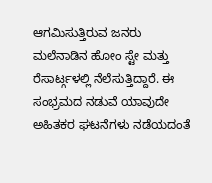ಆಗಮಿಸುತ್ತಿರುವ ಜನರು ಮಲೆನಾಡಿನ ಹೋಂ ಸ್ಟೇ ಮತ್ತು ರೆಸಾರ್ಟ್ಗಳಲ್ಲಿ ನೆಲೆಸುತ್ತಿದ್ದಾರೆ. ಈ ಸಂಭ್ರಮದ ನಡುವೆ ಯಾವುದೇ ಅಹಿತಕರ ಘಟನೆಗಳು ನಡೆಯದಂತೆ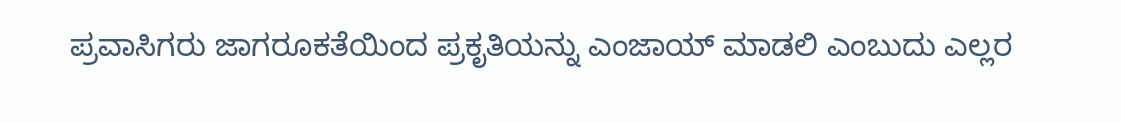ಪ್ರವಾಸಿಗರು ಜಾಗರೂಕತೆಯಿಂದ ಪ್ರಕೃತಿಯನ್ನು ಎಂಜಾಯ್ ಮಾಡಲಿ ಎಂಬುದು ಎಲ್ಲರ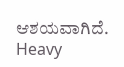ಆಶಯವಾಗಿದೆ.
Heavy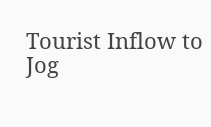Tourist Inflow to Jog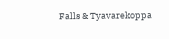Falls & Tyavarekoppa